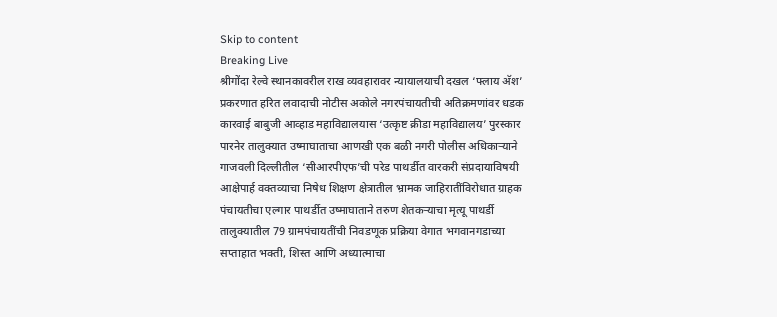Skip to content
Breaking Live
श्रीगोंदा रेल्वे स्थानकावरील राख व्यवहारावर न्यायालयाची दखल ‘फ्लाय अ‍ॅश’ प्रकरणात हरित लवादाची नोटीस अकोले नगरपंचायतीची अतिक्रमणांवर धडक कारवाई बाबुजी आव्हाड महाविद्यालयास ‘उत्कृष्ट क्रीडा महाविद्यालय’ पुरस्कार पारनेर तालुक्यात उष्माघाताचा आणखी एक बळी नगरी पोलीस अधिकार्‍याने गाजवली दिल्लीतील ‘सीआरपीएफ’ची परेड पाथर्डीत वारकरी संप्रदायाविषयी आक्षेपार्ह वक्तव्याचा निषेध शिक्षण क्षेत्रातील भ्रामक जाहिरातींविरोधात ग्राहक पंचायतीचा एल्गार पाथर्डीत उष्माघाताने तरुण शेतकर्‍याचा मृत्यू पाथर्डी तालुक्यातील 79 ग्रामपंचायतींची निवडणूक प्रक्रिया वेगात भगवानगडाच्या सप्ताहात भक्ती, शिस्त आणि अध्यात्माचा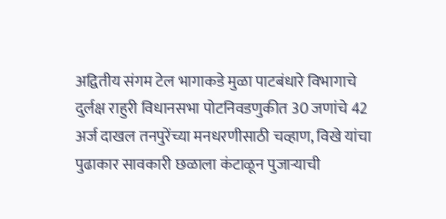अद्वितीय संगम टेल भागाकडे मुळा पाटबंधारे विभागाचे दुर्लक्ष राहुरी विधानसभा पोटनिवडणुकीत 30 जणांचे 42 अर्ज दाखल तनपुरेंच्या मनधरणीसाठी चव्हाण, विखे यांचा पुढाकार सावकारी छळाला कंटाळून पुजार्‍याची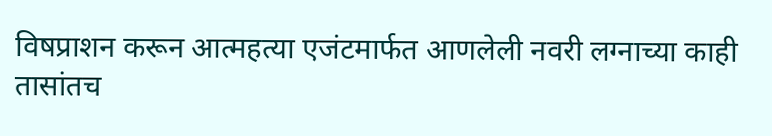विषप्राशन करून आत्महत्या एजंटमार्फत आणलेली नवरी लग्नाच्या काही तासांतच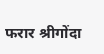फरार श्रीगोंदा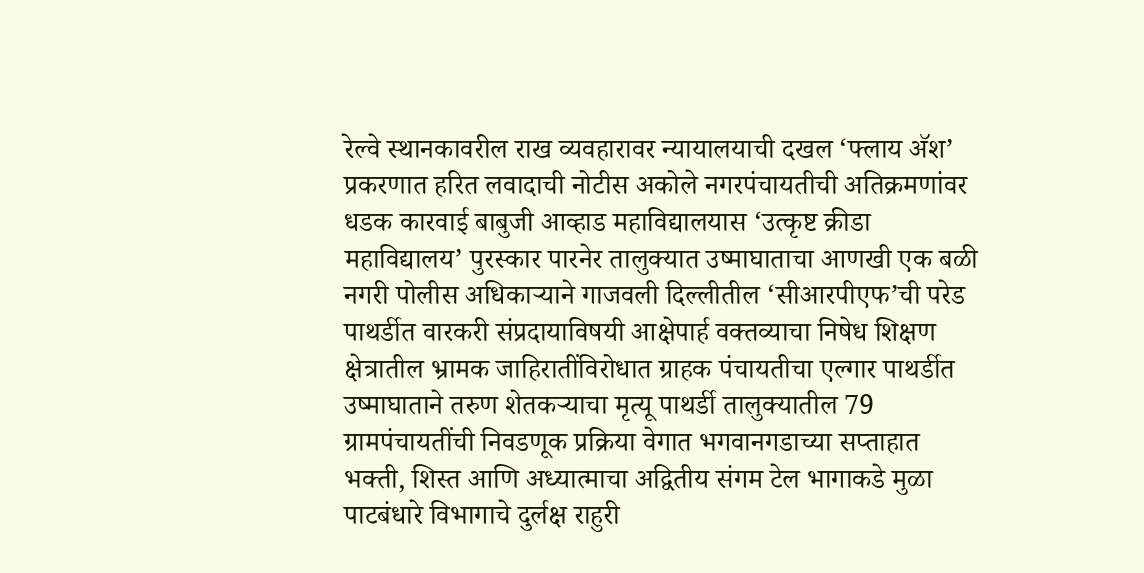रेल्वे स्थानकावरील राख व्यवहारावर न्यायालयाची दखल ‘फ्लाय अ‍ॅश’ प्रकरणात हरित लवादाची नोटीस अकोले नगरपंचायतीची अतिक्रमणांवर धडक कारवाई बाबुजी आव्हाड महाविद्यालयास ‘उत्कृष्ट क्रीडा महाविद्यालय’ पुरस्कार पारनेर तालुक्यात उष्माघाताचा आणखी एक बळी नगरी पोलीस अधिकार्‍याने गाजवली दिल्लीतील ‘सीआरपीएफ’ची परेड पाथर्डीत वारकरी संप्रदायाविषयी आक्षेपार्ह वक्तव्याचा निषेध शिक्षण क्षेत्रातील भ्रामक जाहिरातींविरोधात ग्राहक पंचायतीचा एल्गार पाथर्डीत उष्माघाताने तरुण शेतकर्‍याचा मृत्यू पाथर्डी तालुक्यातील 79 ग्रामपंचायतींची निवडणूक प्रक्रिया वेगात भगवानगडाच्या सप्ताहात भक्ती, शिस्त आणि अध्यात्माचा अद्वितीय संगम टेल भागाकडे मुळा पाटबंधारे विभागाचे दुर्लक्ष राहुरी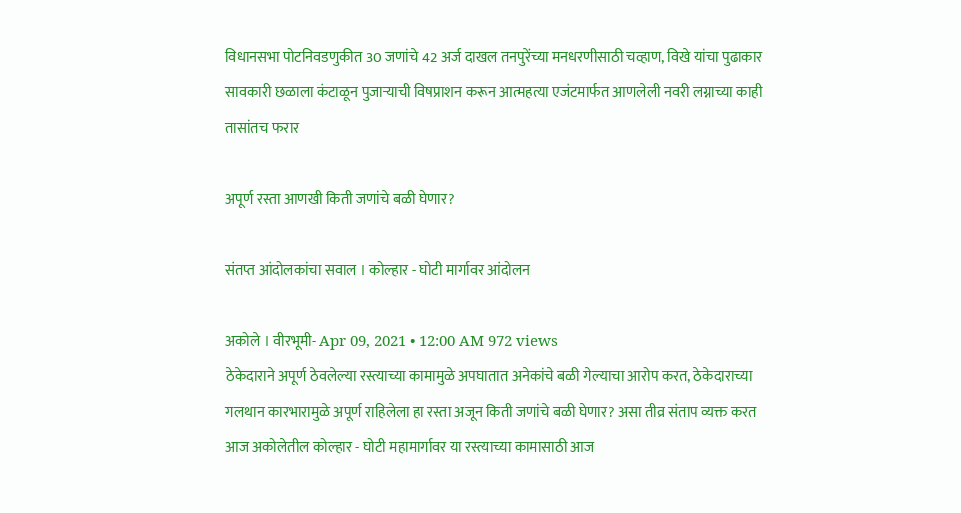विधानसभा पोटनिवडणुकीत 30 जणांचे 42 अर्ज दाखल तनपुरेंच्या मनधरणीसाठी चव्हाण, विखे यांचा पुढाकार सावकारी छळाला कंटाळून पुजार्‍याची विषप्राशन करून आत्महत्या एजंटमार्फत आणलेली नवरी लग्नाच्या काही तासांतच फरार

अपूर्ण रस्ता आणखी किती जणांचे बळी घेणार?

संतप्त आंदोलकांचा सवाल । कोल्हार - घोटी मार्गावर आंदोलन

अकोले । वीरभूमी- Apr 09, 2021 • 12:00 AM 972 views
ठेकेदाराने अपूर्ण ठेवलेल्या रस्त्याच्या कामामुळे अपघातात अनेकांचे बळी गेल्याचा आरोप करत, ठेकेदाराच्या गलथान कारभारामुळे अपूर्ण राहिलेला हा रस्ता अजून किती जणांचे बळी घेणार? असा तीव्र संताप व्यक्त करत आज अकोलेतील कोल्हार - घोटी महामार्गावर या रस्त्याच्या कामासाठी आज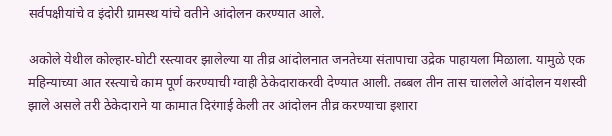सर्वपक्षीयांचे व इंदोरी ग्रामस्थ यांचे वतीने आंदोलन करण्यात आले.

अकोले येथील कोल्हार-घोटी रस्त्यावर झालेल्या या तीव्र आंदोलनात जनतेच्या संतापाचा उद्रेक पाहायला मिळाला. यामुळे एक महिन्याच्या आत रस्त्याचे काम पूर्ण करण्याची ग्वाही ठेकेदाराकरवी देण्यात आली. तब्बल तीन तास चाललेले आंदोलन यशस्वी झाले असले तरी ठेकेदाराने या कामात दिरंगाई केली तर आंदोलन तीव्र करण्याचा इशारा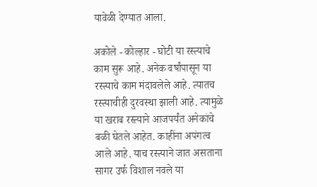यावेळी देण्यात आला.

अकोले - कोल्हार - घोटी या रस्त्याचे काम सुरू आहे. अनेक वर्षांपासून या रस्त्याचे काम मंदावलेले आहे. त्यातच रस्त्याचीही दुरवस्था झाली आहे. त्यामुळे या खराब रस्त्याने आजपर्यंत अनेकांचे बळी घेतले आहेत. काहींना अपंगत्व आले आहे. याच रस्त्याने जात असताना सागर उर्फ विशाल नवले या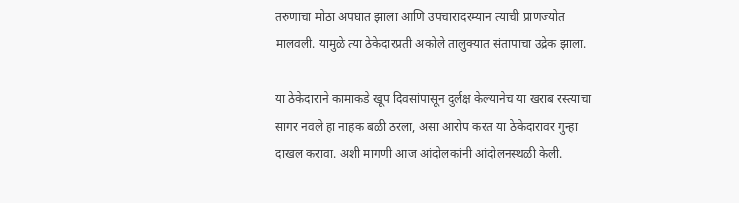तरुणाचा मोठा अपघात झाला आणि उपचारादरम्यान त्याची प्राणज्योत मालवली. यामुळे त्या ठेकेदारप्रती अकोले तालुक्यात संतापाचा उद्रेक झाला.

या ठेकेदाराने कामाकडे खूप दिवसांपासून दुर्लक्ष केल्यानेच या खराब रस्त्याचा सागर नवले हा नाहक बळी ठरला, असा आरोप करत या ठेकेदारावर गुन्हा दाखल करावा. अशी मागणी आज आंदोलकांनी आंदोलनस्थळी केली.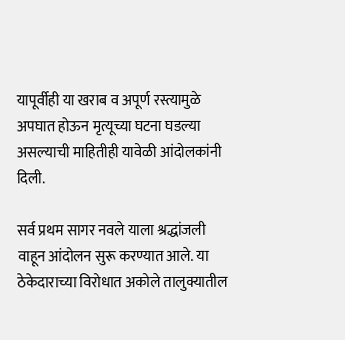यापूर्वीही या खराब व अपूर्ण रस्त्यामुळे अपघात होऊन मृत्यूच्या घटना घडल्या असल्याची माहितीही यावेळी आंदोलकांनी दिली.

सर्व प्रथम सागर नवले याला श्रद्धांजली वाहून आंदोलन सुरू करण्यात आले. या ठेकेदाराच्या विरोधात अकोले तालुक्यातील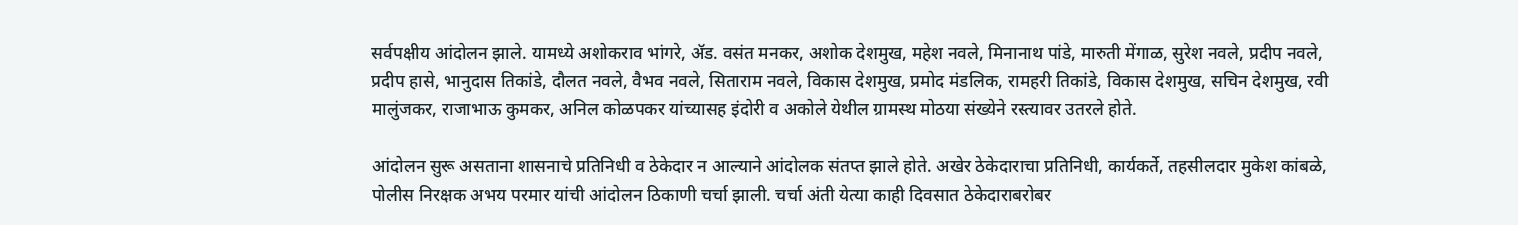सर्वपक्षीय आंदोलन झाले. यामध्ये अशोकराव भांगरे, अ‍ॅड. वसंत मनकर, अशोक देशमुख, महेश नवले, मिनानाथ पांडे, मारुती मेंगाळ, सुरेश नवले, प्रदीप नवले, प्रदीप हासे, भानुदास तिकांडे, दौलत नवले, वैभव नवले, सिताराम नवले, विकास देशमुख, प्रमोद मंडलिक, रामहरी तिकांडे, विकास देशमुख, सचिन देशमुख, रवी मालुंजकर, राजाभाऊ कुमकर, अनिल कोळपकर यांच्यासह इंदोरी व अकोले येथील ग्रामस्थ मोठया संख्येने रस्त्यावर उतरले होते.

आंदोलन सुरू असताना शासनाचे प्रतिनिधी व ठेकेदार न आल्याने आंदोलक संतप्त झाले होते. अखेर ठेकेदाराचा प्रतिनिधी, कार्यकर्ते, तहसीलदार मुकेश कांबळे, पोलीस निरक्षक अभय परमार यांची आंदोलन ठिकाणी चर्चा झाली. चर्चा अंती येत्या काही दिवसात ठेकेदाराबरोबर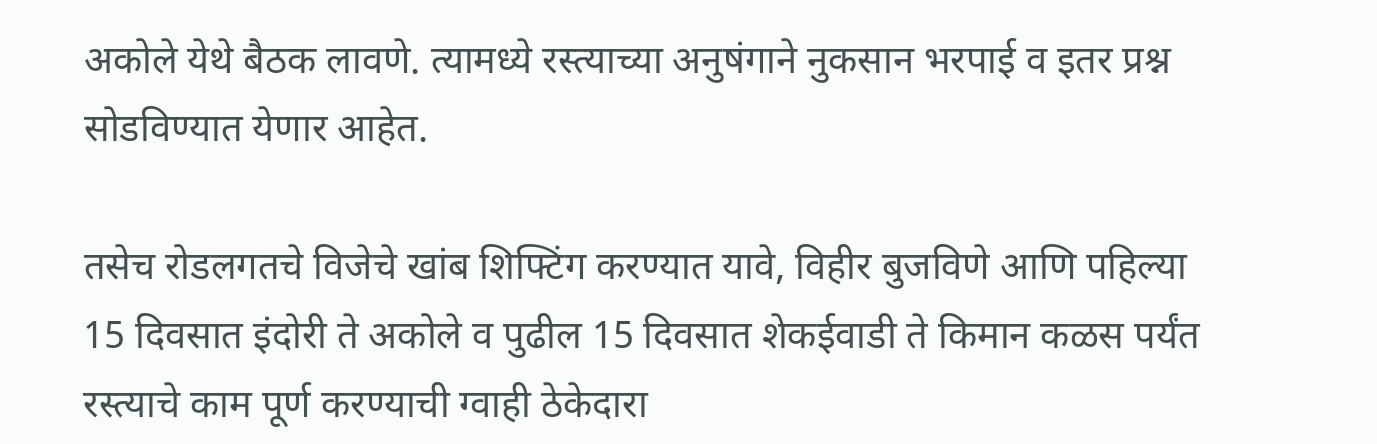अकोले येथे बैठक लावणे. त्यामध्ये रस्त्याच्या अनुषंगाने नुकसान भरपाई व इतर प्रश्न सोडविण्यात येणार आहेत.

तसेच रोडलगतचे विजेचे खांब शिफ्टिंग करण्यात यावे, विहीर बुजविणे आणि पहिल्या 15 दिवसात इंदोरी ते अकोले व पुढील 15 दिवसात शेकईवाडी ते किमान कळस पर्यंत रस्त्याचे काम पूर्ण करण्याची ग्वाही ठेकेदारा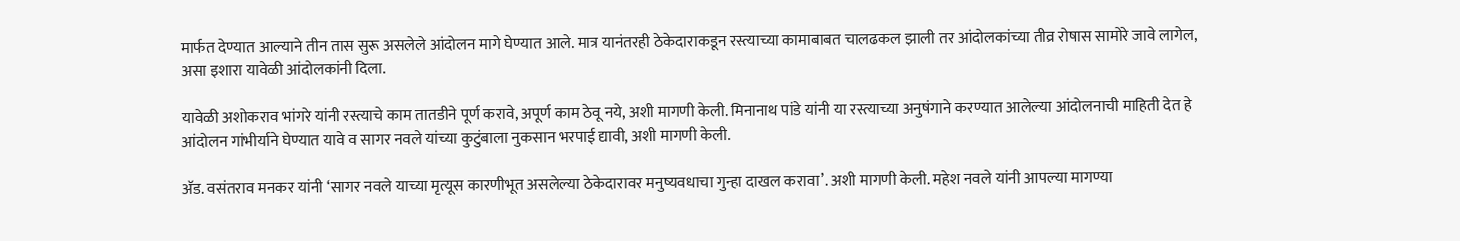मार्फत देण्यात आल्याने तीन तास सुरू असलेले आंदोलन मागे घेण्यात आले. मात्र यानंतरही ठेकेदाराकडून रस्त्याच्या कामाबाबत चालढकल झाली तर आंदोलकांच्या तीव्र रोषास सामोरे जावे लागेल, असा इशारा यावेळी आंदोलकांनी दिला.

यावेळी अशोकराव भांगरे यांनी रस्त्याचे काम तातडीने पूर्ण करावे, अपूर्ण काम ठेवू नये, अशी मागणी केली. मिनानाथ पांडे यांनी या रस्त्याच्या अनुषंगाने करण्यात आलेल्या आंदोलनाची माहिती देत हे आंदोलन गांभीर्याने घेण्यात यावे व सागर नवले यांच्या कुटुंबाला नुकसान भरपाई द्यावी, अशी मागणी केली.

अ‍ॅड. वसंतराव मनकर यांनी ‘सागर नवले याच्या मृत्यूस कारणीभूत असलेल्या ठेकेदारावर मनुष्यवधाचा गुन्हा दाखल करावा’. अशी मागणी केली. महेश नवले यांनी आपल्या मागण्या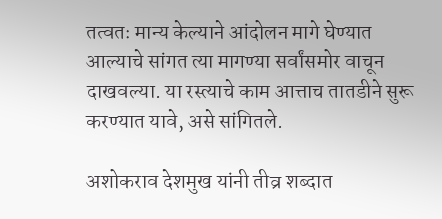तत्वतः मान्य केल्याने आंदोलन मागे घेण्यात आल्याचे सांगत त्या मागण्या सर्वांसमोर वाचून दाखवल्या. या रस्त्याचे काम आत्ताच तातडीने सुरू करण्यात यावे, असे सांगितले.

अशोकराव देशमुख यांनी तीव्र शब्दात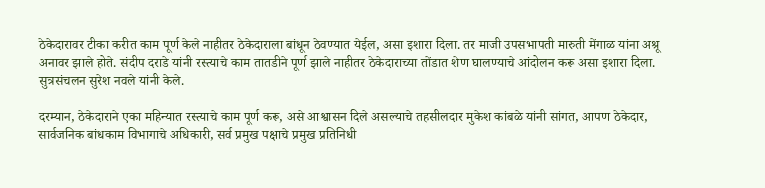ठेकेदारावर टीका करीत काम पूर्ण केले नाहीतर ठेकेदाराला बांधून ठेवण्यात येईल, असा इशारा दिला. तर माजी उपसभापती मारुती मेंगाळ यांना अश्रू अनावर झाले होते. संदीप दराडे यांनी रस्त्याचे काम तातडीने पूर्ण झाले नाहीतर ठेकेदाराच्या तोंडात शेण घालण्याचे आंदोलन करू असा इशारा दिला. सुत्रसंचलन सुरेश नवले यांनी केले.

दरम्यान, ठेकेदाराने एका महिन्यात रस्त्याचे काम पूर्ण करू, असे आश्वासन दिले असल्याचे तहसीलदार मुकेश कांबळे यांनी सांगत, आपण ठेकेदार, सार्वजनिक बांधकाम विभागाचे अधिकारी, सर्व प्रमुख पक्षाचे प्रमुख प्रतिनिधी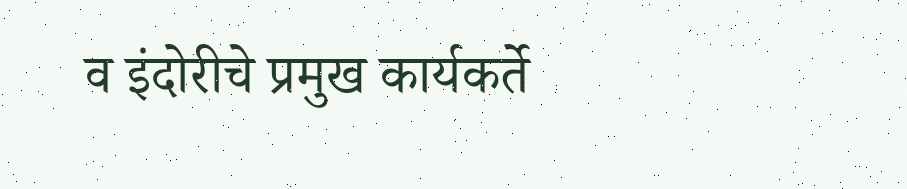व इंदोरीचे प्रमुख कार्यकर्ते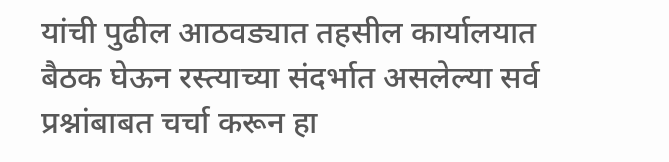यांची पुढील आठवड्यात तहसील कार्यालयात बैठक घेऊन रस्त्याच्या संदर्भात असलेल्या सर्व प्रश्नांबाबत चर्चा करून हा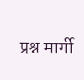प्रश्न मार्गी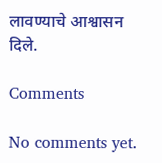लावण्याचे आश्वासन दिले.

Comments

No comments yet.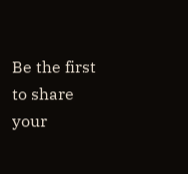Be the first to share your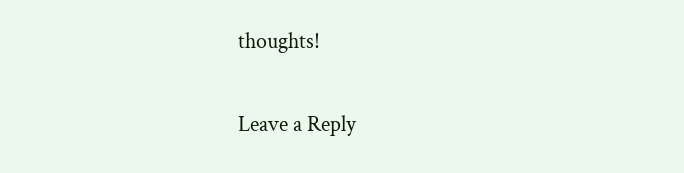thoughts!

Leave a Reply